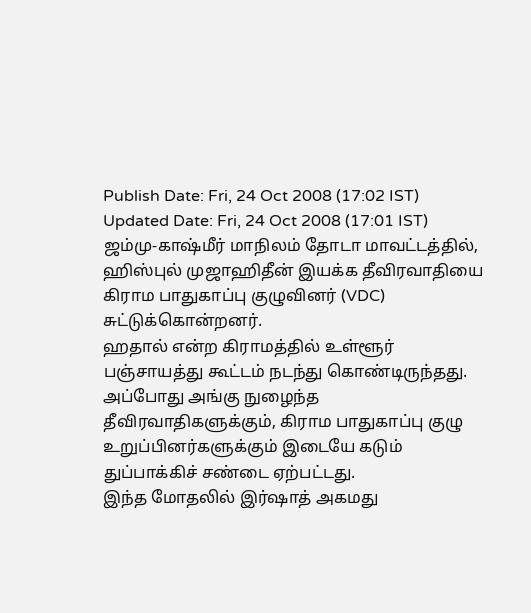Publish Date: Fri, 24 Oct 2008 (17:02 IST)
Updated Date: Fri, 24 Oct 2008 (17:01 IST)
ஜம்மு-காஷ்மீர் மாநிலம் தோடா மாவட்டத்தில், ஹிஸ்புல் முஜாஹிதீன் இயக்க தீவிரவாதியை கிராம பாதுகாப்பு குழுவினர் (VDC) சுட்டுக்கொன்றனர்.
ஹதால் என்ற கிராமத்தில் உள்ளூர் பஞ்சாயத்து கூட்டம் நடந்து கொண்டிருந்தது. அப்போது அங்கு நுழைந்த தீவிரவாதிகளுக்கும், கிராம பாதுகாப்பு குழு உறுப்பினர்களுக்கும் இடையே கடும் துப்பாக்கிச் சண்டை ஏற்பட்டது.
இந்த மோதலில் இர்ஷாத் அகமது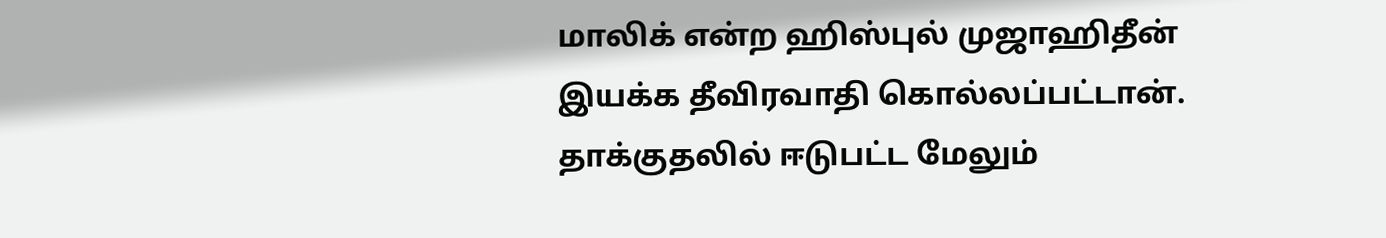மாலிக் என்ற ஹிஸ்புல் முஜாஹிதீன் இயக்க தீவிரவாதி கொல்லப்பட்டான். தாக்குதலில் ஈடுபட்ட மேலும்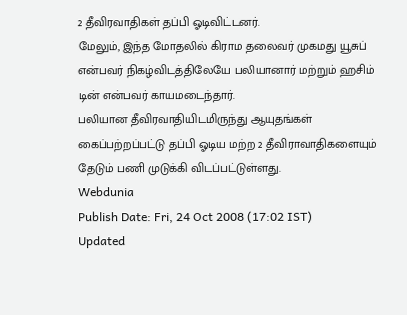2 தீவிரவாதிகள் தப்பி ஓடிவிட்டனர்.
மேலும், இந்த மோதலில் கிராம தலைவர் முகமது யூசுப் என்பவர் நிகழ்விடத்திலேயே பலியானார் மற்றும் ஹசிம் டின் என்பவர் காயமடைந்தார்.
பலியான தீவிரவாதியிடமிருந்து ஆயுதங்கள் கைப்பற்றப்பட்டு தப்பி ஓடிய மற்ற 2 தீவிராவாதிகளையும் தேடும் பணி முடுக்கி விடப்பட்டுள்ளது.
Webdunia
Publish Date: Fri, 24 Oct 2008 (17:02 IST)
Updated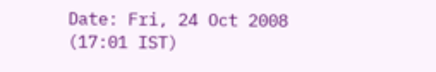Date: Fri, 24 Oct 2008 (17:01 IST)